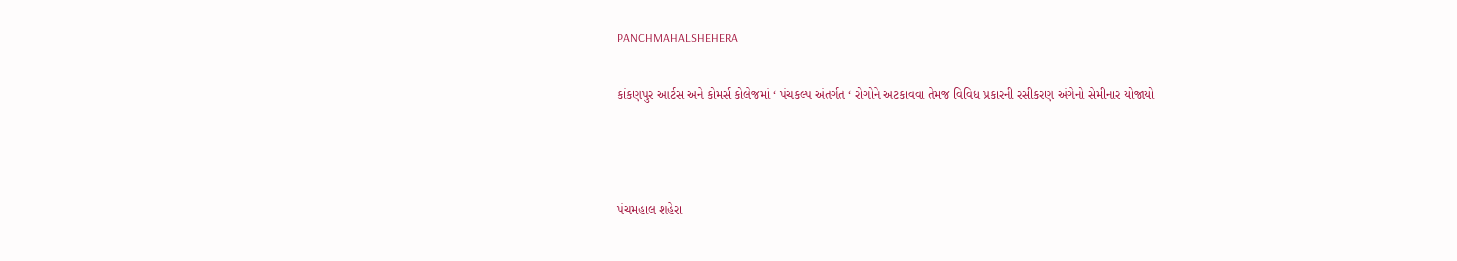PANCHMAHALSHEHERA

કાંકણપુર આર્ટસ અને કોમર્સ કોલેજમાં ‘ પંચકલ્પ અંતર્ગત ‘ રોગોને અટકાવવા તેમજ વિવિધ પ્રકારની રસીકરણ અંગેનો સેમીનાર યોજાયો



પંચમહાલ શહેરા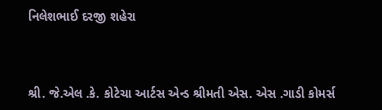નિલેશભાઈ દરજી શહેરા



શ્રી. જે.એલ .કે. કોટેચા આર્ટસ એન્ડ શ્રીમતી એસ. એસ .ગાડી કોમર્સ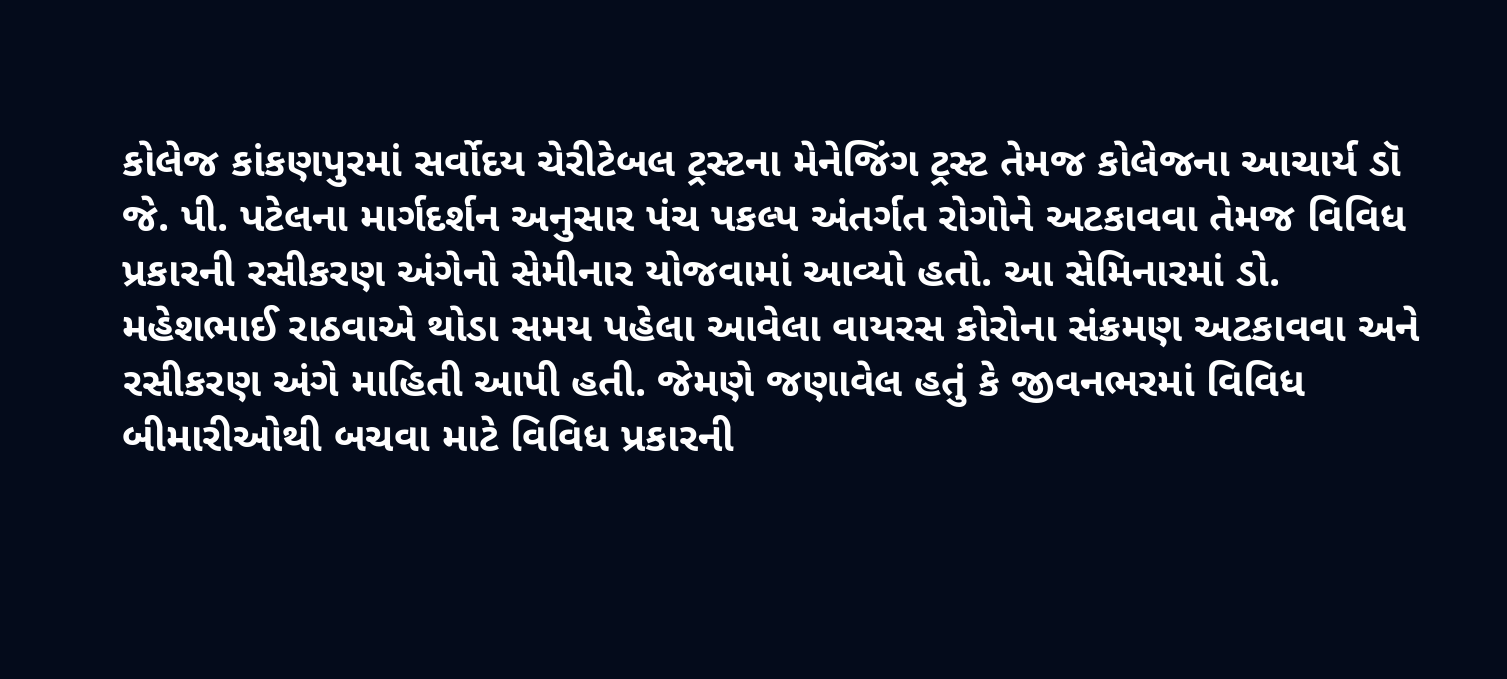કોલેજ કાંકણપુરમાં સર્વોદય ચેરીટેબલ ટ્રસ્ટના મેનેજિંગ ટ્રસ્ટ તેમજ કોલેજના આચાર્ય ડૉ જે. પી. પટેલના માર્ગદર્શન અનુસાર પંચ પકલ્પ અંતર્ગત રોગોને અટકાવવા તેમજ વિવિધ પ્રકારની રસીકરણ અંગેનો સેમીનાર યોજવામાં આવ્યો હતો. આ સેમિનારમાં ડો. મહેશભાઈ રાઠવાએ થોડા સમય પહેલા આવેલા વાયરસ કોરોના સંક્રમણ અટકાવવા અને રસીકરણ અંગે માહિતી આપી હતી. જેમણે જણાવેલ હતું કે જીવનભરમાં વિવિધ બીમારીઓથી બચવા માટે વિવિધ પ્રકારની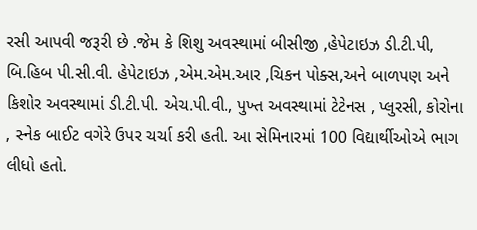રસી આપવી જરૂરી છે .જેમ કે શિશુ અવસ્થામાં બીસીજી ,હેપેટાઇઝ ડી.ટી.પી, બિ.હિબ પી.સી.વી. હેપેટાઇઝ ,એમ.એમ.આર ,ચિકન પોક્સ,અને બાળપણ અને કિશોર અવસ્થામાં ડી.ટી.પી. એચ.પી.વી., પુખ્ત અવસ્થામાં ટેટેનસ , પ્લુરસી, કોરોના , સ્નેક બાઈટ વગેરે ઉપર ચર્ચા કરી હતી. આ સેમિનારમાં 100 વિદ્યાર્થીઓએ ભાગ લીધો હતો.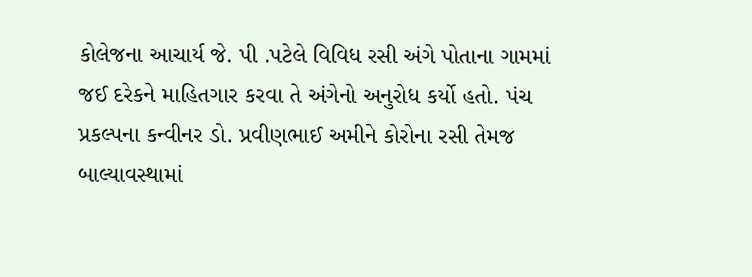કોલેજના આચાર્ય જે. પી .પટેલે વિવિધ રસી અંગે પોતાના ગામમાં જઈ દરેકને માહિતગાર કરવા તે અંગેનો અનુરોધ કર્યો હતો. પંચ પ્રકલ્પના કન્વીનર ડો. પ્રવીણભાઈ અમીને કોરોના રસી તેમજ બાલ્યાવસ્થામાં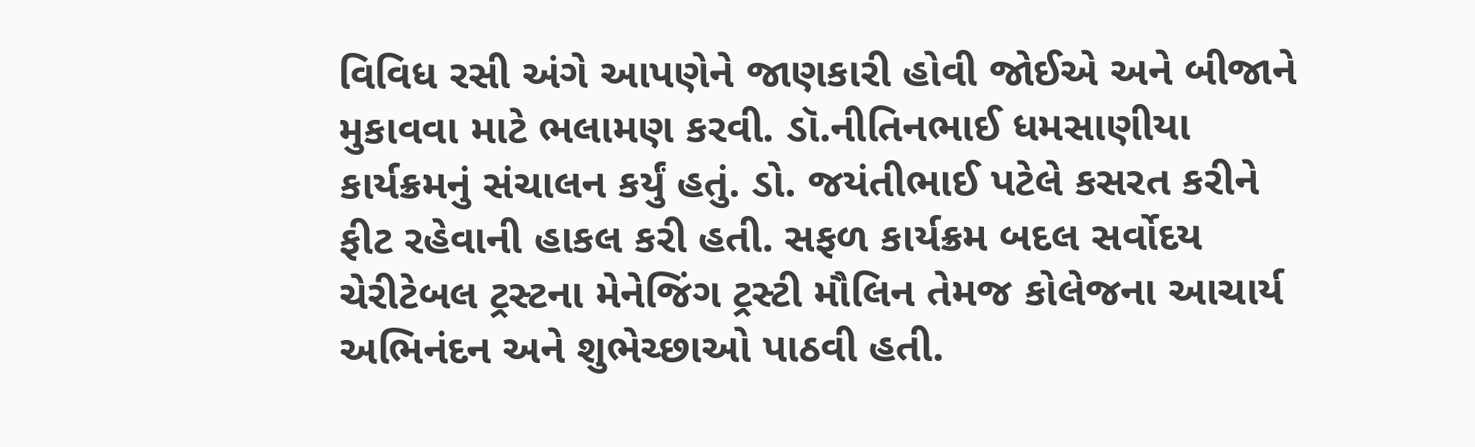વિવિધ રસી અંગે આપણેને જાણકારી હોવી જોઈએ અને બીજાને મુકાવવા માટે ભલામણ કરવી. ડૉ.નીતિનભાઈ ધમસાણીયા કાર્યક્રમનું સંચાલન કર્યું હતું. ડો. જયંતીભાઈ પટેલે કસરત કરીને ફીટ રહેવાની હાકલ કરી હતી. સફળ કાર્યક્રમ બદલ સર્વોદય ચેરીટેબલ ટ્રસ્ટના મેનેજિંગ ટ્રસ્ટી મૌલિન તેમજ કોલેજના આચાર્ય અભિનંદન અને શુભેચ્છાઓ પાઠવી હતી.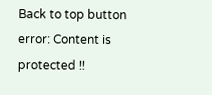Back to top button
error: Content is protected !!